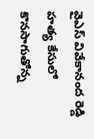వైఎస్ వివేకానంద రెడ్డి హత్య కేసులో కొన‌సాగుతోన్న‌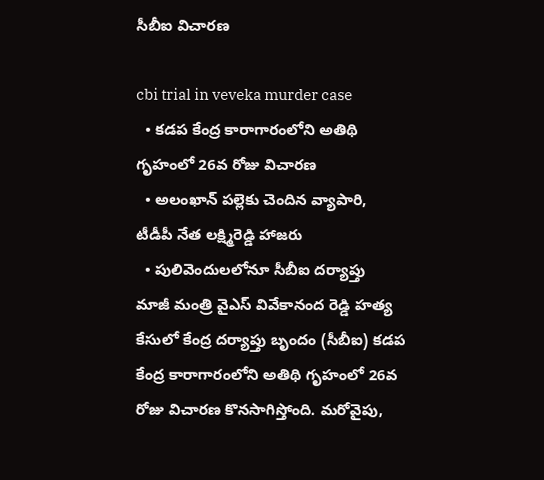సీబీఐ విచార‌ణ‌

cbi trial in veveka murder case
  • కడప కేంద్ర కారాగారంలోని అతిథి గృహంలో 26వ రోజు విచార‌ణ
  • అలంఖాన్ పల్లెకు చెందిన వ్యాపారి, టీడీపీ నేత లక్ష్మిరెడ్డి హాజ‌రు
  • పులివెందులలోనూ సీబీఐ ద‌ర్యాప్తు
మాజీ మంత్రి వైఎస్ వివేకానంద రెడ్డి హత్య కేసులో కేంద్ర ద‌ర్యాప్తు బృందం (సీబీఐ) కడప కేంద్ర కారాగారంలోని అతిథి గృహంలో 26వ రోజు విచార‌ణ కొనసాగిస్తోంది. మ‌రోవైపు,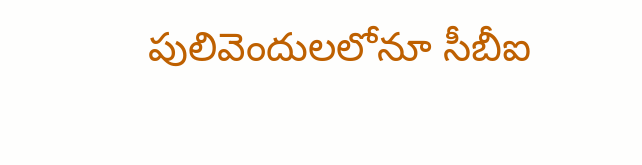పులివెందులలోనూ సీబీఐ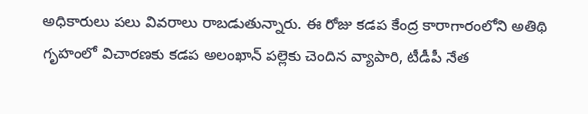అధికారులు ప‌లు వివ‌రాలు రాబ‌డుతున్నారు. ఈ రోజు కడప కేంద్ర కారాగారంలోని అతిథి గృహంలో విచారణకు కడప అలంఖాన్ పల్లెకు చెందిన వ్యాపారి, టీడీపీ నేత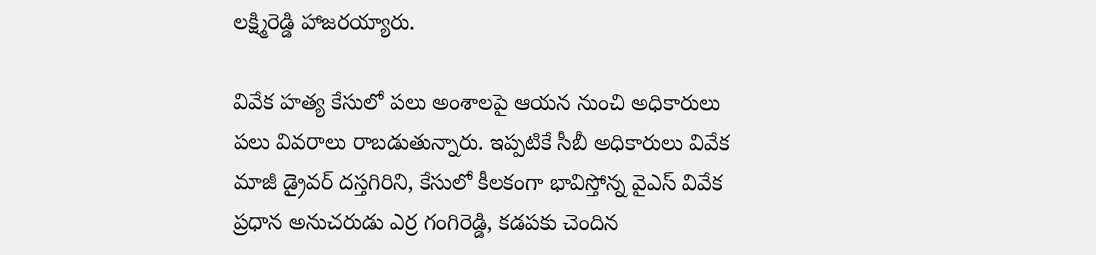లక్ష్మిరెడ్డి హాజరయ్యారు.

వివేక హ‌త్య కేసులో ప‌లు అంశాల‌పై ఆయ‌న నుంచి అధికారులు ప‌లు వివ‌రాలు రాబ‌డుతున్నారు. ఇప్ప‌టికే సీబీ అధికారులు వివేక మాజీ డ్రైవర్ దస్తగిరిని, కేసులో కీల‌కంగా భావిస్తోన్న‌ వైఎస్‌ వివేక ప్రధాన అనుచరుడు ఎర్ర గంగిరెడ్డి, కడపకు చెందిన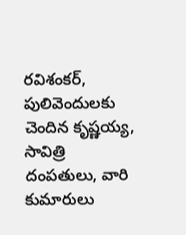రవిశంకర్‌, పులివెందులకు చెందిన కృష్ణయ్య, సావిత్రి దంపతులు, వారి కుమారులు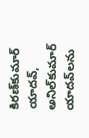కిరణ్‌కుమార్‌ యాదవ్‌, అనిల్‌కుమార్‌ యాదవ్‌లను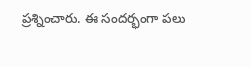ప్ర‌శ్నించారు. ఈ సంద‌ర్భంగా ప‌లు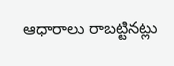ఆధారాలు రాబ‌ట్టిన‌ట్లు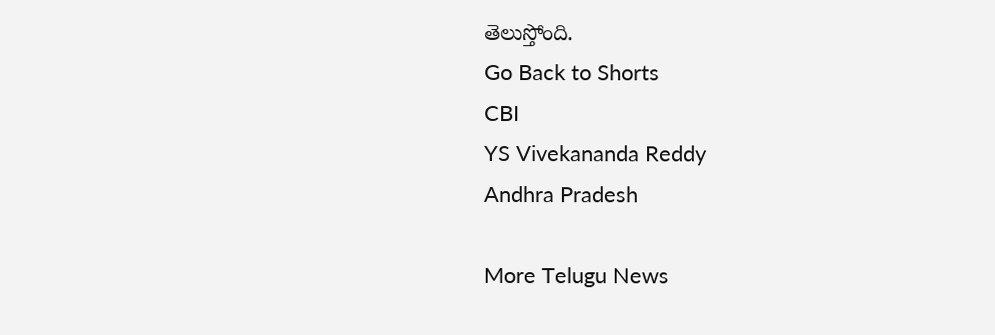తెలుస్తోంది.
Go Back to Shorts
CBI
YS Vivekananda Reddy
Andhra Pradesh

More Telugu News